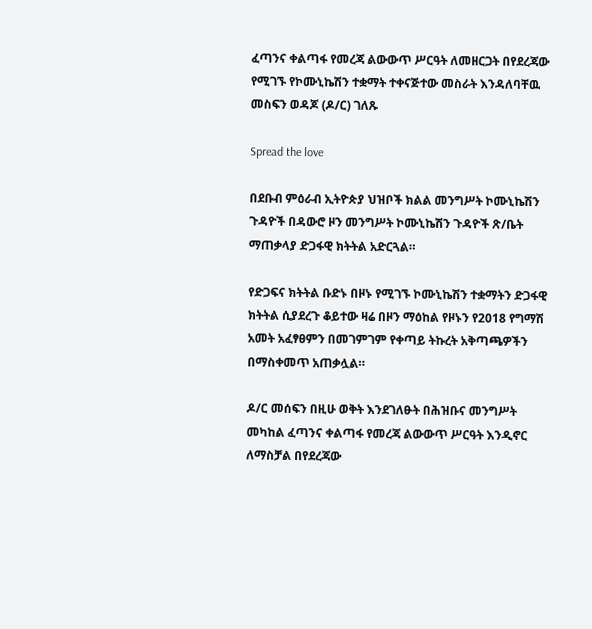ፈጣንና ቀልጣፋ የመረጃ ልውውጥ ሥርዓት ለመዘርጋት በየደረጃው የሚገኙ የኮሙኒኬሽን ተቋማት ተቀናጅተው መስራት እንዳለባቸዉ መስፍን ወዳጆ (ዶ/ር) ገለጹ

Spread the love

በደቡብ ምዕራብ ኢትዮጵያ ህዝቦች ክልል መንግሥት ኮሙኒኬሽን ጉዳዮች በዳውሮ ዞን መንግሥት ኮሙኒኬሽን ጉዳዮች ጽ/ቤት ማጠቃላያ ድጋፋዊ ክትትል አድርጓል።

የድጋፍና ክትትል ቡድኑ በዞኑ የሚገኙ ኮሙኒኬሽን ተቋማትን ድጋፋዊ ክትትል ሲያደረጉ ቆይተው ዛሬ በዞን ማዕከል የዞኑን የ2018 የግማሽ አመት አፈፃፀምን በመገምገም የቀጣይ ትኩረት አቅጣጫዎችን በማስቀመጥ አጠቃሏል።

ዶ/ር መሰፍን በዚሁ ወቅት እንደገለፁት በሕዝቡና መንግሥት መካከል ፈጣንና ቀልጣፋ የመረጃ ልውውጥ ሥርዓት እንዲኖር ለማስቻል በየደረጃው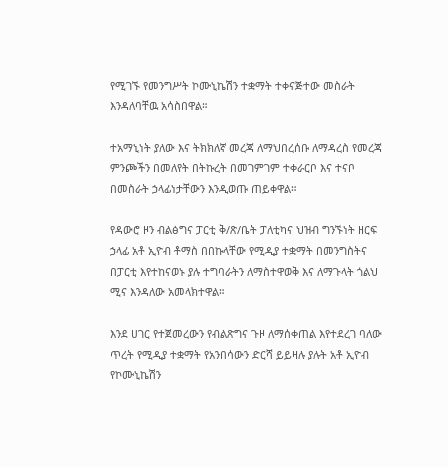የሚገኙ የመንግሥት ኮሙኒኬሽን ተቋማት ተቀናጅተው መስራት እንዳለባቸዉ አሳስበዋል።

ተአማኒነት ያለው እና ትክክለኛ መረጃ ለማህበረሰቡ ለማዳረስ የመረጃ ምንጮችን በመለየት በትኩረት በመገምገም ተቀራርቦ እና ተናቦ በመስራት ኃላፊነታቸውን እንዲወጡ ጠይቀዋል።

የዳውሮ ዞን ብልፅግና ፓርቲ ቅ/ጽ/ቤት ፓለቲካና ህዝብ ግንኙነት ዘርፍ ኃላፊ አቶ ኢዮብ ቶማስ በበኩላቸው የሚዲያ ተቋማት በመንግስትና በፓርቲ እየተከናወኑ ያሉ ተግባራትን ለማስተዋወቅ እና ለማጉላት ጎልህ ሚና እንዳለው አመላክተዋል።

እንደ ሀገር የተጀመረውን የብልጽግና ጉዞ ለማሰቀጠል እየተደረገ ባለው ጥረት የሚዲያ ተቋማት የአንበሳውን ድርሻ ይይዛሉ ያሉት አቶ ኢዮብ የኮሙኒኬሽን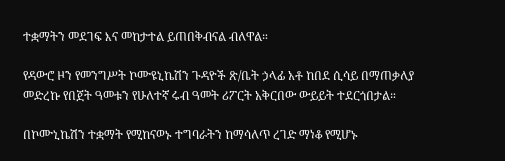ተቋማትን መደገፍ እና መከታተል ይጠበቅብናል ብለዋል።

የዳውሮ ዞን የመንግሥት ኮሙዩኒኬሽን ጉዳዮች ጽ/ቤት ኃላፊ አቶ ከበደ ሲሳይ በማጠቃለያ መድረኩ የበጀት ዓመቱን የሁለተኛ ሩብ ዓመት ሪፖርት አቅርበው ውይይት ተደርጎበታል።

በኮሙኒኬሽን ተቋማት የሚከናወኑ ተግባራትን ከማሳለጥ ረገድ ማነቆ የሚሆኑ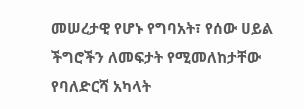መሠረታዊ የሆኑ የግባአት፣ የሰው ሀይል ችግሮችን ለመፍታት የሚመለከታቸው የባለድርሻ አካላት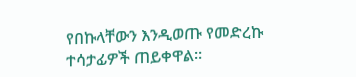የበኩላቸውን እንዲወጡ የመድረኩ ተሳታፊዎች ጠይቀዋል።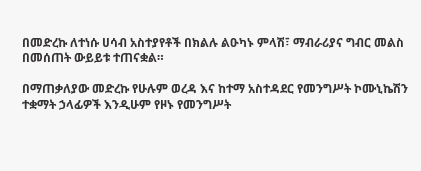በመድረኩ ለተነሱ ሀሳብ አስተያየቶች በክልሉ ልዑካኑ ምላሽ፣ ማብራሪያና ግብር መልስ በመሰጠት ውይይቱ ተጠናቋል።

በማጠቃለያው መድረኩ የሁሉም ወረዳ እና ከተማ አስተዳደር የመንግሥት ኮሙኒኬሽን ተቋማት ኃላፊዎች እንዲሁም የዞኑ የመንግሥት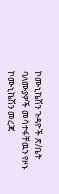ኮሙኒኬሽን ጉዳዮች ጽ/ቤት ባለሙያዎች መሳተፋቸዉን የዞኑ ኮሙኒኬሽን መረጃ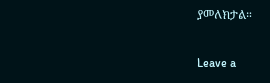ያመለክታል።

Leave a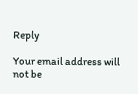Reply

Your email address will not be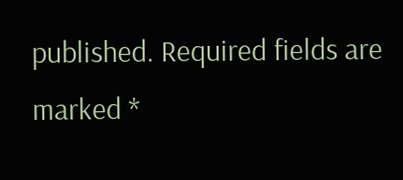published. Required fields are marked *